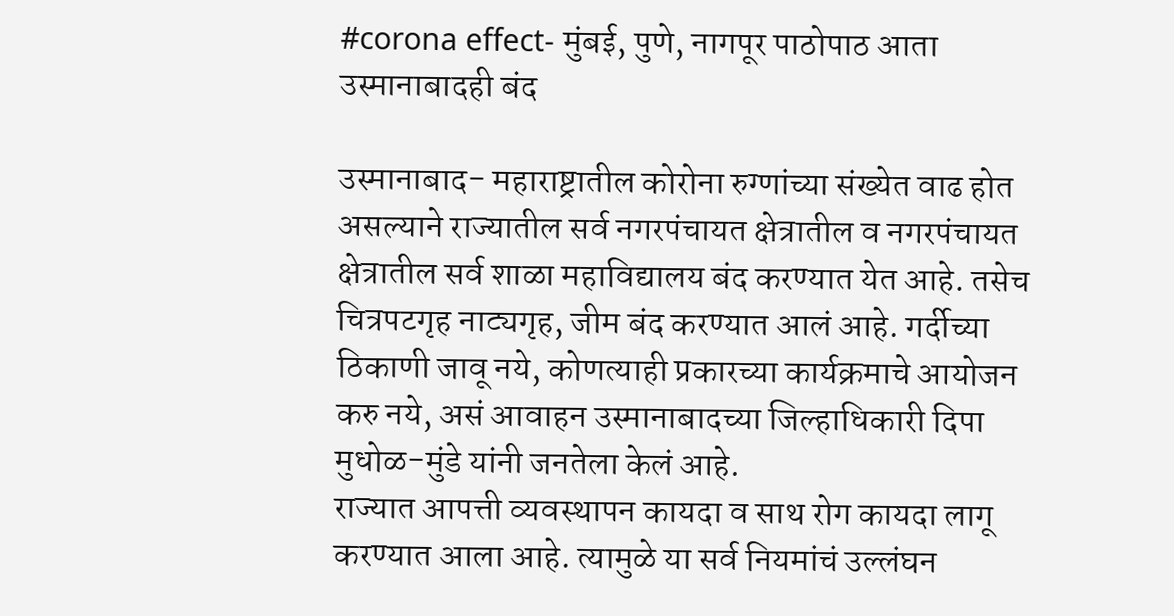#corona effect- मुंबई, पुणे, नागपूर पाठोपाठ आता उस्मानाबादही बंद

उस्मानाबाद- महाराष्ट्रातील कोरोना रुग्णांच्या संख्येत वाढ होत असल्याने राज्यातील सर्व नगरपंचायत क्षेत्रातील व नगरपंचायत क्षेत्रातील सर्व शाळा महाविद्यालय बंद करण्यात येत आहे. तसेच चित्रपटगृह नाट्यगृह, जीम बंद करण्यात आलं आहे. गर्दीच्या ठिकाणी जावू नये, कोणत्याही प्रकारच्या कार्यक्रमाचे आयोजन करु नये, असं आवाहन उस्मानाबादच्या जिल्हाधिकारी दिपा मुधोळ-मुंडे यांनी जनतेला केलं आहे.
राज्यात आपत्ती व्यवस्थापन कायदा व साथ रोग कायदा लागू करण्यात आला आहे. त्यामुळे या सर्व नियमांचं उल्लंघन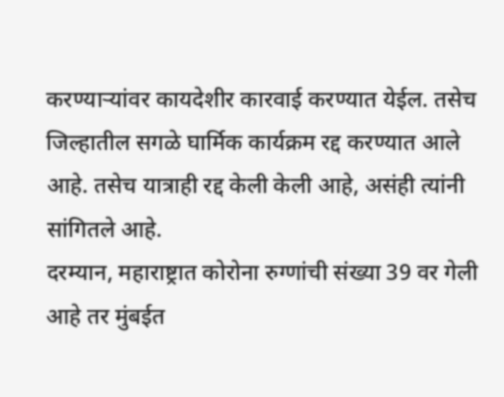करण्याऱ्यांवर कायदेशीर कारवाई करण्यात येईल. तसेच जिल्हातील सगळे घार्मिक कार्यक्रम रद्द करण्यात आले आहे. तसेच यात्राही रद्द केली केली आहे, असंही त्यांनी सांगितले आहे.
दरम्यान, महाराष्ट्रात कोरोना रुग्णांची संख्या 39 वर गेली आहे तर मुंबईत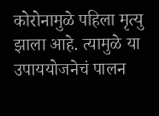कोरोनामुळे पहिला मृत्यु झाला आहे. त्यामुळे या उपाययोजनेचं पालन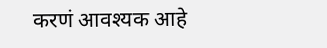करणं आवश्यक आहे